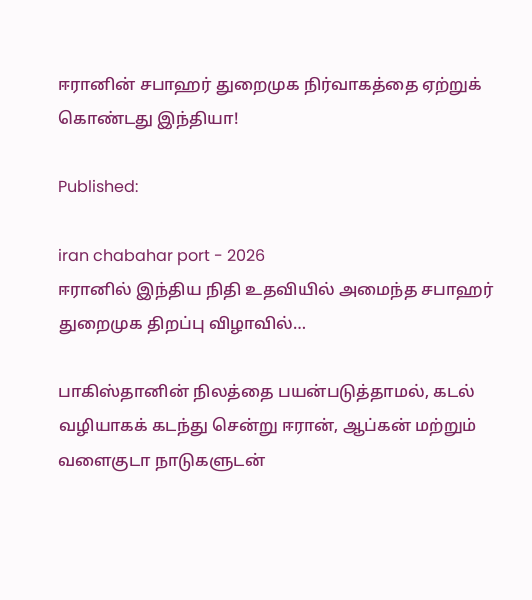ஈரானின் சபாஹர் துறைமுக நிர்வாகத்தை ஏற்றுக் கொண்டது இந்தியா!

Published:

iran chabahar port - 2026
ஈரானில் இந்திய நிதி உதவியில் அமைந்த சபாஹர் துறைமுக திறப்பு விழாவில்…

பாகிஸ்தானின் நிலத்தை பயன்படுத்தாமல், கடல் வழியாகக் கடந்து சென்று ஈரான், ஆப்கன் மற்றும் வளைகுடா நாடுகளுடன்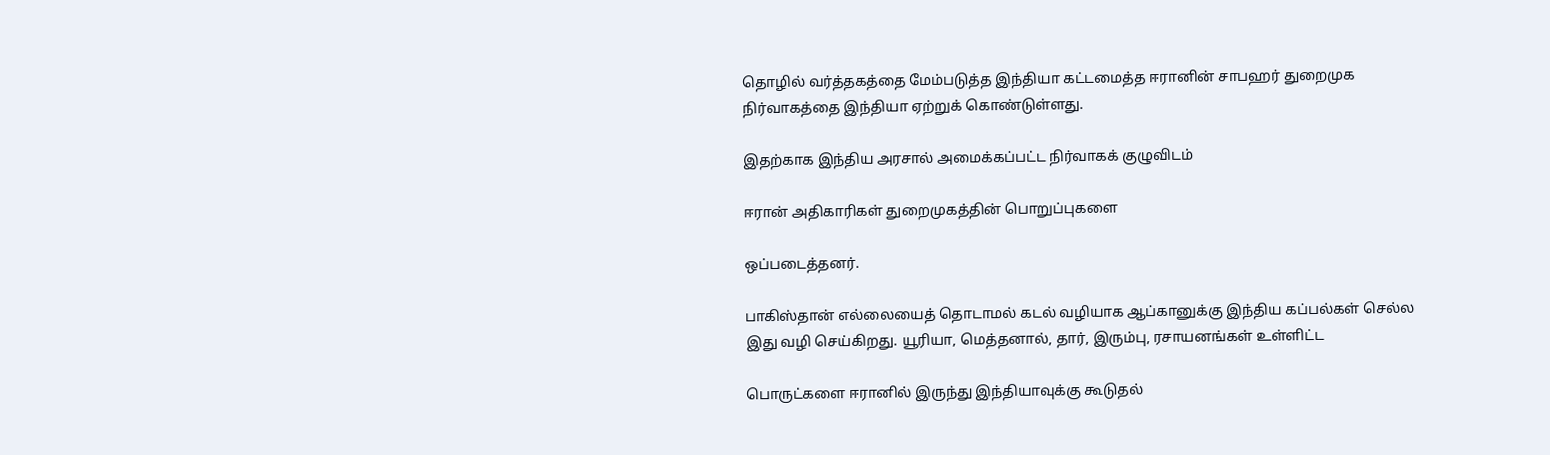தொழில் வர்த்தகத்தை மேம்படுத்த இந்தியா கட்டமைத்த ஈரானின் சாபஹர் துறைமுக நிர்வாகத்தை இந்தியா ஏற்றுக் கொண்டுள்ளது.

இதற்காக இந்திய அரசால் அமைக்கப்பட்ட நிர்வாகக் குழுவிடம்

ஈரான் அதிகாரிகள் துறைமுகத்தின் பொறுப்புகளை

ஒப்படைத்தனர்.

பாகிஸ்தான் எல்லையைத் தொடாமல் கடல் வழியாக ஆப்கானுக்கு இந்திய கப்பல்கள் செல்ல இது வழி செய்கிறது. யூரியா, மெத்தனால், தார், இரும்பு, ரசாயனங்கள் உள்ளிட்ட

பொருட்களை ஈரானில் இருந்து இந்தியாவுக்கு கூடுதல்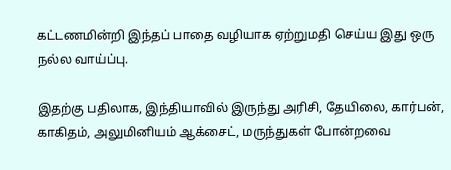கட்டணமின்றி இந்தப் பாதை வழியாக ஏற்றுமதி செய்ய இது ஒரு நல்ல வாய்ப்பு.

இதற்கு பதிலாக, இந்தியாவில் இருந்து அரிசி, தேயிலை, கார்பன், காகிதம், அலுமினியம் ஆக்சைட், மருந்துகள் போன்றவை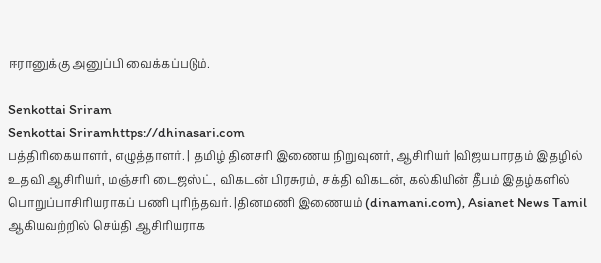ஈரானுக்கு அனுப்பி வைக்கப்படும்.

Senkottai Sriram
Senkottai Sriramhttps://dhinasari.com
பத்திரிகையாளர், எழுத்தாளர். | தமிழ் தினசரி இணைய நிறுவுனர், ஆசிரியர் |விஜயபாரதம் இதழில் உதவி ஆசிரியர், மஞ்சரி டைஜஸ்ட், விகடன் பிரசுரம், சக்தி விகடன், கல்கியின் தீபம் இதழ்களில் பொறுப்பாசிரியராகப் பணி புரிந்தவர். |தினமணி இணையம் (dinamani.com), Asianet News Tamil ஆகியவற்றில் செய்தி ஆசிரியராக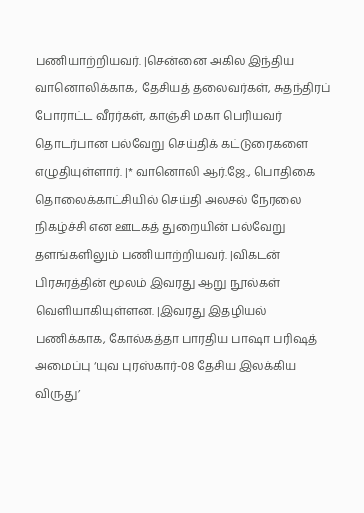பணியாற்றியவர். |சென்னை அகில இந்திய வானொலிக்காக, தேசியத் தலைவர்கள், சுதந்திரப் போராட்ட வீரர்கள், காஞ்சி மகா பெரியவர் தொடர்பான பல்வேறு செய்திக் கட்டுரைகளை எழுதியுள்ளார். |* வானொலி ஆர்.ஜே., பொதிகை தொலைக்காட்சியில் செய்தி அலசல் நேரலை நிகழ்ச்சி என ஊடகத் துறையின் பல்வேறு தளங்களிலும் பணியாற்றியவர். |விகடன் பிரசுரத்தின் மூலம் இவரது ஆறு நூல்கள் வெளியாகியுள்ளன. |இவரது இதழியல் பணிக்காக, கோல்கத்தா பாரதிய பாஷா பரிஷத் அமைப்பு ‘யுவ புரஸ்கார்-08 தேசிய இலக்கிய விருது’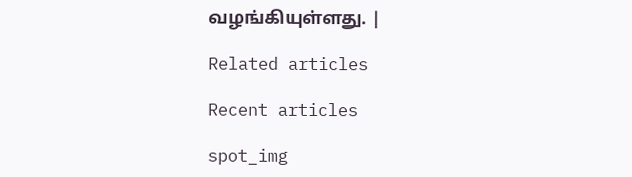வழங்கியுள்ளது. |

Related articles

Recent articles

spot_img